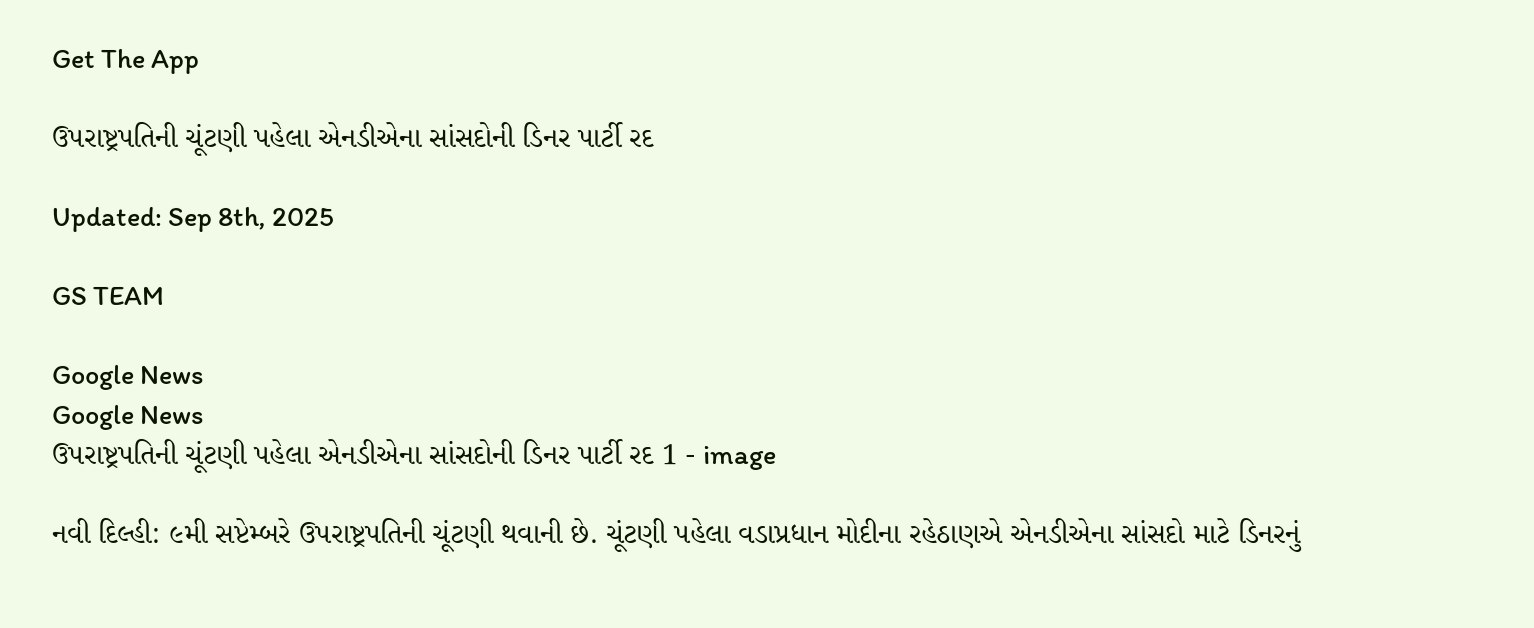Get The App

ઉપરાષ્ટ્રપતિની ચૂંટણી પહેલા એનડીએના સાંસદોની ડિનર પાર્ટી રદ

Updated: Sep 8th, 2025

GS TEAM

Google News
Google News
ઉપરાષ્ટ્રપતિની ચૂંટણી પહેલા એનડીએના સાંસદોની ડિનર પાર્ટી રદ 1 - image

નવી દિલ્હી: ૯મી સપ્ટેમ્બરે ઉપરાષ્ટ્રપતિની ચૂંટણી થવાની છે. ચૂંટણી પહેલા વડાપ્રધાન મોદીના રહેઠાણએ એનડીએના સાંસદો માટે ડિનરનું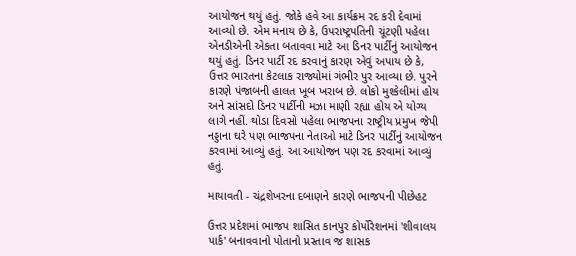આયોજન થયું હતું. જોકે હવે આ કાર્યક્રમ રદ કરી દેવામાં આવ્યો છે. એમ મનાય છે કે, ઉપરાષ્ટ્રપતિની ચૂંટણી પહેલા એનડીએની એકતા બતાવવા માટે આ ડિનર પાર્ટીનું આયોજન થયું હતું. ડિનર પાર્ટી રદ કરવાનું કારણ એવું અપાય છે કે, ઉત્તર ભારતના કેટલાક રાજ્યોમાં ગંભીર પુર આવ્યા છે. પુરને કારણે પંજાબની હાલત ખૂબ ખરાબ છે. લોકો મુશ્કેલીમાં હોય અને સાંસદો ડિનર પાર્ટીની મઝા માણી રહ્યા હોય એ યોગ્ય લાગે નહીં. થોડા દિવસો પહેલા ભાજપના રાષ્ટ્રીય પ્રમુખ જેપી નડ્ડાના ઘરે પણ ભાજપના નેતાઓ માટે ડિનર પાર્ટીનું આયોજન કરવામાં આવ્યું હતું. આ આયોજન પણ રદ કરવામાં આવ્યું હતું.

માયાવતી - ચંદ્રશેખરના દબાણને કારણે ભાજપની પીછેહટ

ઉત્તર પ્રદેશમાં ભાજપ શાસિત કાનપુર કોર્પોરેશનમાં 'શીવાલય પાર્ક' બનાવવાનો પોતાનો પ્રસ્તાવ જ શાસક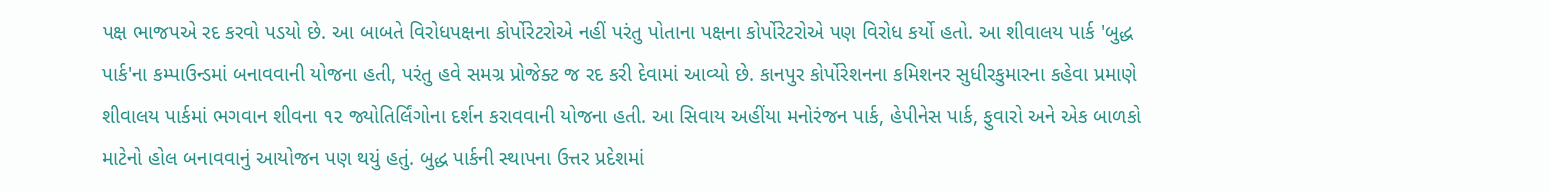પક્ષ ભાજપએ રદ કરવો પડયો છે. આ બાબતે વિરોધપક્ષના કોર્પોરેટરોએ નહીં પરંતુ પોતાના પક્ષના કોર્પોરેટરોએ પણ વિરોધ કર્યો હતો. આ શીવાલય પાર્ક 'બુદ્ધ પાર્ક'ના કમ્પાઉન્ડમાં બનાવવાની યોજના હતી, પરંતુ હવે સમગ્ર પ્રોજેક્ટ જ રદ કરી દેવામાં આવ્યો છે. કાનપુર કોર્પોરેશનના કમિશનર સુધીરકુમારના કહેવા પ્રમાણે શીવાલય પાર્કમાં ભગવાન શીવના ૧૨ જ્યોતિર્લિંગોના દર્શન કરાવવાની યોજના હતી. આ સિવાય અહીંયા મનોરંજન પાર્ક, હેપીનેસ પાર્ક, ફુવારો અને એક બાળકો માટેનો હોલ બનાવવાનું આયોજન પણ થયું હતું. બુદ્ધ પાર્કની સ્થાપના ઉત્તર પ્રદેશમાં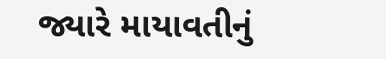જ્યારે માયાવતીનું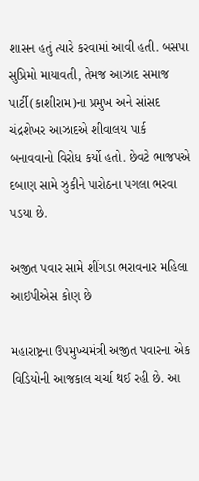શાસન હતું ત્યારે કરવામાં આવી હતી. બસપા સુપ્રિમો માયાવતી, તેમજ આઝાદ સમાજ પાર્ટી(કાશીરામ)ના પ્રમુખ અને સાંસદ ચંદ્રશેખર આઝાદએ શીવાલય પાર્ક બનાવવાનો વિરોધ કર્યો હતો. છેવટે ભાજપએ દબાણ સામે ઝુકીને પારોઠના પગલા ભરવા પડયા છે.

અજીત પવાર સામે શીંગડા ભરાવનાર મહિલા આઇપીએસ કોણ છે

મહારાષ્ટ્રના ઉપમુખ્યમંત્રી અજીત પવારના એક વિડિયોની આજકાલ ચર્ચા થઈ રહી છે. આ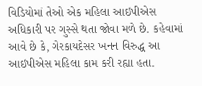વિડિયોમાં તેઓ એક મહિલા આઇપીએસ અધિકારી પર ગુસ્સે થતા જોવા મળે છે. કહેવામાં આવે છે કે, ગેરકાયદેસર ખનન વિરુદ્ધ આ આઇપીએસ મહિલા કામ કરી રહ્યા હતા.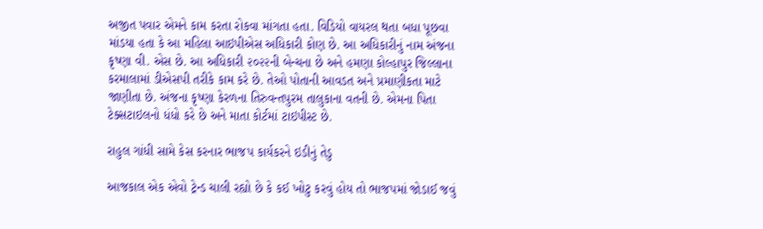અજીત પવાર એમને કામ કરતા રોકવા માંગતા હતા. વિડિયો વાયરલ થતા બધા પૂછવા માંડયા હતા કે આ મહિલા આઇપીએસ અધિકારી કોણ છે. આ અધિકારીનું નામ અંજના કૃષ્ણા વી. એસ છે. આ અધિકારી ૨૦૨૨ની બેન્ચના છે અને હમણા કોલ્હાપુર જિલ્લાના કરમાલામાં ડીએસપી તરીકે કામ કરે છે. તેઓ પોતાની આવડત અને પ્રમાણીકતા માટે જાણીતા છે. અંજના કૃષ્ણા કેરળના તિરુવન્તપુરમ તાલુકાના વતની છે. એમના પિતા ટેક્સટાઇલનો ધંધો કરે છે અને માતા કોર્ટમાં ટાઇપીસ્ટ છે.

રાહુલ ગાંધી સામે કેસ કરનાર ભાજપ કાર્યકરને ઇડીનું તેડુ

આજકાલ એક એવો ટ્રેન્ડ ચાલી રહ્યો છે કે કઈ ખોટુ કરવું હોય તો ભાજપમાં જોડાઈ જવું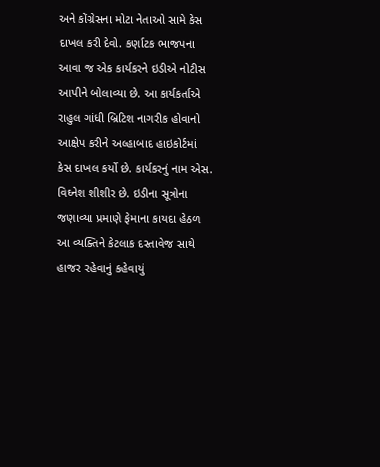અને કોંગ્રેસના મોટા નેતાઓ સામે કેસ દાખલ કરી દેવો. કર્ણાટક ભાજપના આવા જ એક કાર્યકરને ઇડીએ નોટીસ આપીને બોલાવ્યા છે. આ કાર્યકર્તાએ રાહુલ ગાંધી બ્રિટિશ નાગરીક હોવાનો આક્ષેપ કરીને અલ્હાબાદ હાઇકોર્ટમાં કેસ દાખલ કર્યો છે. કાર્યકરનું નામ એસ. વિઘ્નેશ શીશીર છે. ઇડીના સૂત્રોના જણાવ્યા પ્રમાણે ફેમાના કાયદા હેઠળ આ વ્યક્તિને કેટલાક દસ્તાવેજ સાથે હાજર રહેવાનું કહેવાયું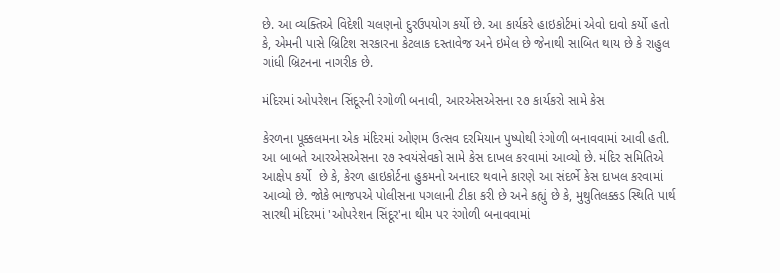છે. આ વ્યક્તિએ વિદેશી ચલણનો દુરઉપયોગ કર્યો છે. આ કાર્યકરે હાઇકોર્ટમાં એવો દાવો કર્યો હતો કે, એમની પાસે બ્રિટિશ સરકારના કેટલાક દસ્તાવેજ અને ઇમેલ છે જેનાથી સાબિત થાય છે કે રાહુલ ગાંધી બ્રિટનના નાગરીક છે.

મંદિરમાં ઓપરેશન સિંદૂરની રંગોળી બનાવી, આરએસએસના ૨૭ કાર્યકરો સામે કેસ

કેરળના પૂક્કલમના એક મંદિરમાં ઓણમ ઉત્સવ દરમિયાન પુષ્પોથી રંગોળી બનાવવામાં આવી હતી. આ બાબતે આરએસએસના ૨૭ સ્વયંસેવકો સામે કેસ દાખલ કરવામાં આવ્યો છે. મંદિર સમિતિએ આક્ષેપ કર્યો  છે કે, કેરળ હાઇકોર્ટના હુકમનો અનાદર થવાને કારણે આ સંદર્ભે કેસ દાખલ કરવામાં આવ્યો છે. જોકે ભાજપએ પોલીસના પગલાની ટીકા કરી છે અને કહ્યું છે કે, મુથુતિલક્કડ સ્થિતિ પાર્થ સારથી મંદિરમાં 'ઓપરેશન સિંદૂર'ના થીમ પર રંગોળી બનાવવામાં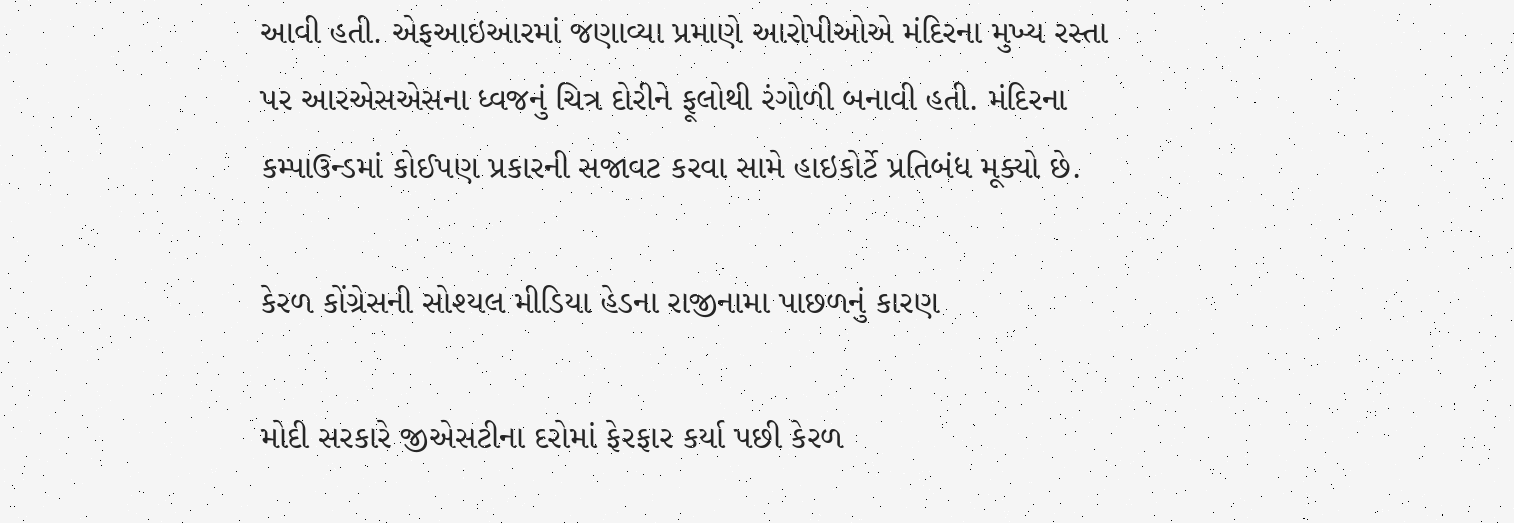આવી હતી. એફઆઇઆરમાં જણાવ્યા પ્રમાણે આરોપીઓએ મંદિરના મુખ્ય રસ્તા પર આરએસએસના ધ્વજનું ચિત્ર દોરીને ફૂલોથી રંગોળી બનાવી હતી. મંદિરના કમ્પાઉન્ડમાં કોઈપણ પ્રકારની સજાવટ કરવા સામે હાઇકોર્ટે પ્રતિબંધ મૂક્યો છે.

કેરળ કોંગ્રેસની સોશ્યલ મીડિયા હેડના રાજીનામા પાછળનું કારણ

મોદી સરકારે જીએસટીના દરોમાં ફેરફાર કર્યા પછી કેરળ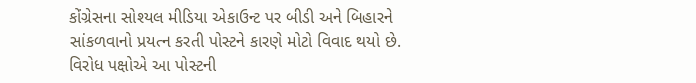કોંગ્રેસના સોશ્યલ મીડિયા એકાઉન્ટ પર બીડી અને બિહારને સાંકળવાનો પ્રયત્ન કરતી પોસ્ટને કારણે મોટો વિવાદ થયો છે. વિરોધ પક્ષોએ આ પોસ્ટની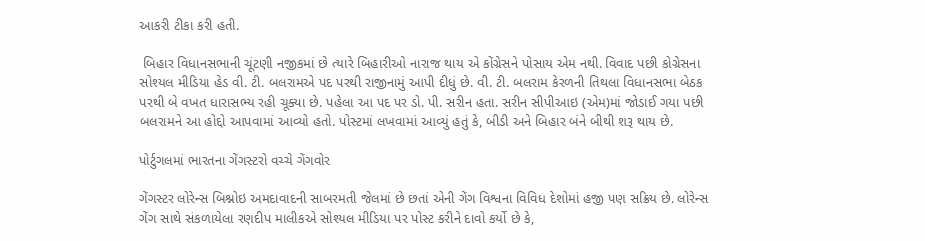આકરી ટીકા કરી હતી.

 બિહાર વિધાનસભાની ચૂંટણી નજીકમાં છે ત્યારે બિહારીઓ નારાજ થાય એ કોંગ્રેસને પોસાય એમ નથી. વિવાદ પછી કોગ્રેસના સોશ્યલ મીડિયા હેડ વી. ટી. બલરામએ પદ પરથી રાજીનામું આપી દીધું છે. વી. ટી. બલરામ કેરળની તિથલા વિધાનસભા બેઠક પરથી બે વખત ધારાસભ્ય રહી ચૂક્યા છે. પહેલા આ પદ પર ડો. પી. સરીન હતા. સરીન સીપીઆઇ (એમ)માં જોડાઈ ગયા પછી બલરામને આ હોદ્દો આપવામાં આવ્યો હતો. પોસ્ટમાં લખવામાં આવ્યું હતું કે, બીડી અને બિહાર બંને બીથી શરૂ થાય છે.

પોર્ટુગલમાં ભારતના ગેંગસ્ટરો વચ્ચે ગેંગવોર

ગેંગસ્ટર લોરેન્સ બિશ્નોઇ અમદાવાદની સાબરમતી જેલમાં છે છતાં એની ગેંગ વિશ્વના વિવિધ દેશોમાં હજી પણ સક્રિય છે. લોરેન્સ ગેંગ સાથે સંકળાયેલા રણદીપ માલીકએ સોશ્યલ મીડિયા પર પોસ્ટ કરીને દાવો કર્યો છે કે,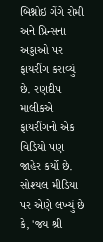બિશ્નોઇ ગેંગે રોમી અને પ્રિન્સના અડ્ડાઓ પર ફાયરીંગ કરાવ્યું છે. રણદીપ માલીકએ ફાયરીંગનો એક વિડિયો પણ જાહેર કર્યો છે. સોશ્યલ મીડિયા પર એણે લખ્યું છે કે, 'જય શ્રી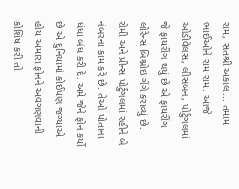રામ, સતશ્રી અકાલ... તમામ ભાઈઓને રામ રામ. આજે ઓડીવેલસ, લીસબન, પોર્ટુગલમાં જે ફાયરીંગ થયું છે એ ફાયરીંગ લોરેન્સ બિશ્નોઇ ગેંગે કરાવ્યું છે. રોમી અને પ્રીન્સ પોર્ટુગલમાં રહીને બે નંબરના કામ કરે છે. તેઓ પોતાના ધંધા બંધ કરી દે. અમે જેને ફોન કર્યો  છે એ દુનિયામાં કોઈપણ જગ્યાએ હોય અમારા ફોનને અવગણવાની કોશિષ કરી તો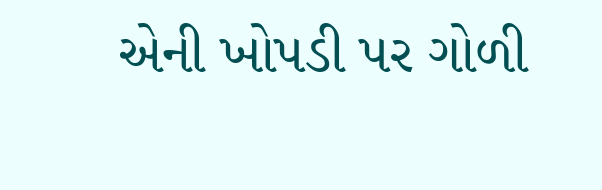એની ખોપડી પર ગોળી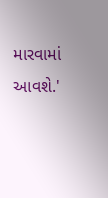મારવામાં આવશે.'